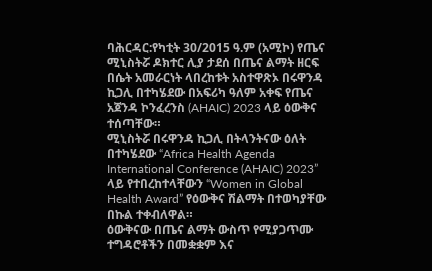ባሕርዳር:የካቲት 30/2015 ዓ.ም (አሚኮ) የጤና ሚኒስትሯ ዶክተር ሊያ ታደሰ በጤና ልማት ዘርፍ በሴት አመራርነት ላበረከቱት አስተዋጽኦ በሩዋንዳ ኪጋሊ በተካሄደው በአፍሪካ ዓለም አቀፍ የጤና አጀንዳ ኮንፈረንስ (AHAIC) 2023 ላይ ዕውቅና ተሰጣቸው።
ሚኒስትሯ በሩዋንዳ ኪጋሊ በትላንትናው ዕለት በተካሄደው “Africa Health Agenda International Conference (AHAIC) 2023” ላይ የተበረከተላቸውን “Women in Global Health Award” የዕውቅና ሽልማት በተወካያቸው በኩል ተቀብለዋል።
ዕውቅናው በጤና ልማት ውስጥ የሚያጋጥሙ ተግዳሮቶችን በመቋቋም እና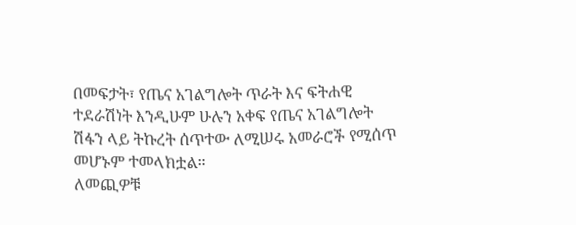በመፍታት፣ የጤና አገልግሎት ጥራት እና ፍትሐዊ ተደራሽነት እንዲሁም ሁሉን አቀፍ የጤና አገልግሎት ሽፋን ላይ ትኩረት ሰጥተው ለሚሠሩ አመራሮች የሚሰጥ መሆኑም ተመላክቷል።
ለመጪዎቹ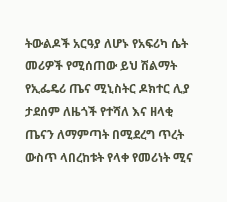ትውልዶች አርዓያ ለሆኑ የአፍሪካ ሴት መሪዎች የሚሰጠው ይህ ሽልማት የኢፌዴሪ ጤና ሚኒስትር ዶክተር ሊያ ታደሰም ለዜጎች የተሻለ እና ዘላቂ ጤናን ለማምጣት በሚደረግ ጥረት ውስጥ ላበረከቱት የላቀ የመሪነት ሚና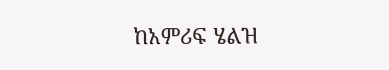ከአምሪፍ ሄልዝ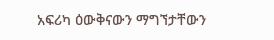አፍሪካ ዕውቅናውን ማግኘታቸውን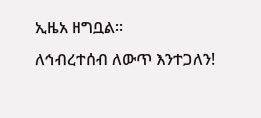ኢዜአ ዘግቧል።
ለኅብረተሰብ ለውጥ እንተጋለን!